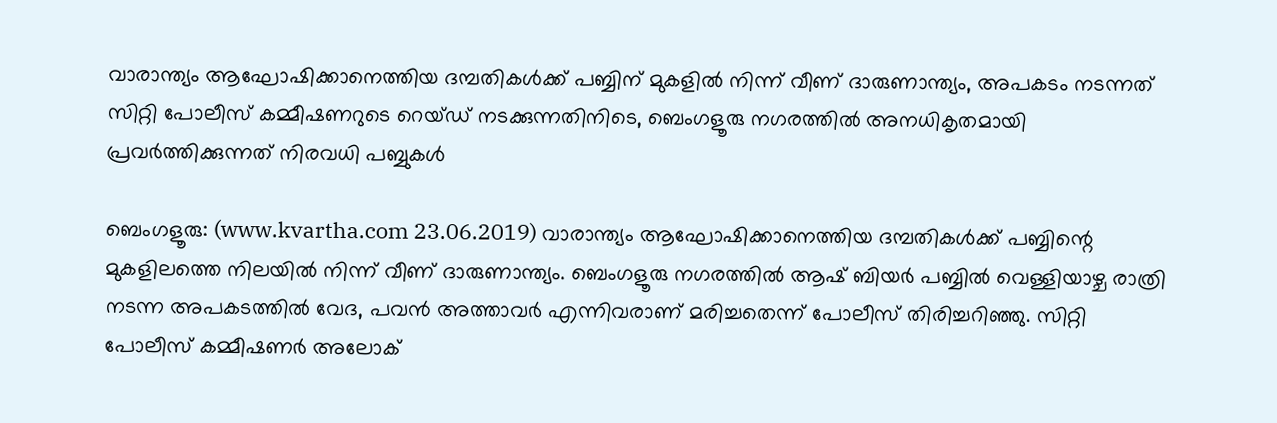വാരാന്ത്യം ആഘോഷിക്കാനെത്തിയ ദമ്പതികള്‍ക്ക് പബ്ബിന് മുകളില്‍ നിന്ന് വീണ് ദാരുണാന്ത്യം, അപകടം നടന്നത് സിറ്റി പോലീസ് കമ്മീഷണറുടെ റെയ്ഡ് നടക്കുന്നതിനിടെ, ബെംഗളൂരു നഗരത്തില്‍ അനധികൃതമായി പ്രവര്‍ത്തിക്കുന്നത് നിരവധി പബ്ബുകള്‍

ബെംഗളൂരു: (www.kvartha.com 23.06.2019) വാരാന്ത്യം ആഘോഷിക്കാനെത്തിയ ദമ്പതികള്‍ക്ക് പബ്ബിന്റെ മുകളിലത്തെ നിലയില്‍ നിന്ന് വീണ് ദാരുണാന്ത്യം. ബെംഗളൂരു നഗരത്തില്‍ ആഷ് ബിയര്‍ പബ്ബില്‍ വെള്ളിയാഴ്ച രാത്രി നടന്ന അപകടത്തില്‍ വേദ, പവന്‍ അത്താവര്‍ എന്നിവരാണ് മരിച്ചതെന്ന് പോലീസ് തിരിച്ചറിഞ്ഞു. സിറ്റി പോലീസ് കമ്മീഷണര്‍ അലോക്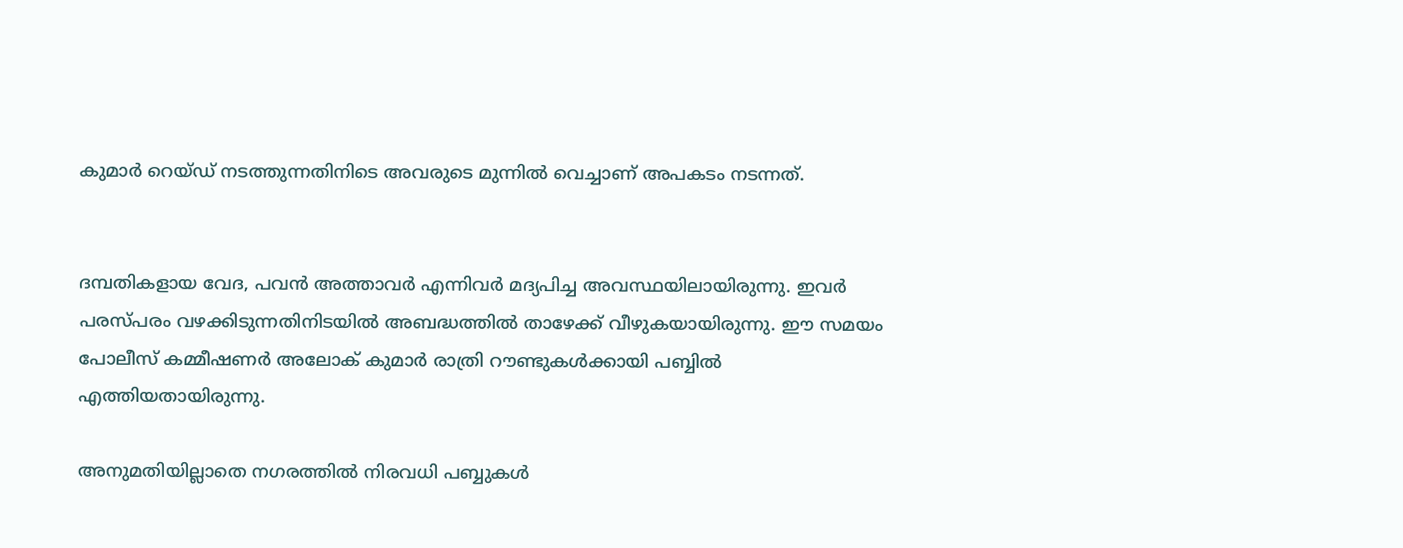കുമാര്‍ റെയ്ഡ് നടത്തുന്നതിനിടെ അവരുടെ മുന്നില്‍ വെച്ചാണ് അപകടം നടന്നത്.


ദമ്പതികളായ വേദ, പവന്‍ അത്താവര്‍ എന്നിവര്‍ മദ്യപിച്ച അവസ്ഥയിലായിരുന്നു. ഇവര്‍ പരസ്പരം വഴക്കിടുന്നതിനിടയില്‍ അബദ്ധത്തില്‍ താഴേക്ക് വീഴുകയായിരുന്നു. ഈ സമയം പോലീസ് കമ്മീഷണര്‍ അലോക് കുമാര്‍ രാത്രി റൗണ്ടുകള്‍ക്കായി പബ്ബില്‍ എത്തിയതായിരുന്നു.

അനുമതിയില്ലാതെ നഗരത്തില്‍ നിരവധി പബ്ബുകള്‍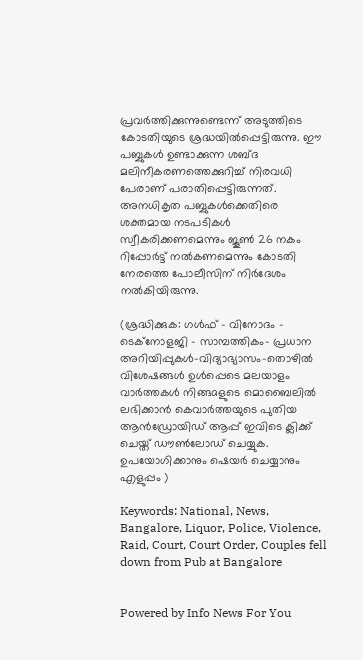പ്രവര്‍ത്തിക്കുന്നുണ്ടെന്ന് അടുത്തിടെ കോടതിയുടെ ശ്രദ്ധയില്‍പ്പെട്ടിരുന്നു. ഈ പബ്ബുകള്‍ ഉണ്ടാക്കുന്ന ശബ്ദ മലിനീകരണത്തെക്കുറിച്ച് നിരവധി പേരാണ് പരാതിപ്പെട്ടിരുന്നത്. അനധികൃത പബ്ബുകള്‍ക്കെതിരെ ശക്തമായ നടപടികള്‍ സ്വീകരിക്കണമെന്നും ജൂണ്‍ 26 നകം റിപ്പോര്‍ട്ട് നല്‍കണമെന്നും കോടതി നേരത്തെ പോലീസിന് നിര്‍ദേശം നല്‍കിയിരുന്നു.

(ശ്രദ്ധിക്കുക: ഗൾഫ് - വിനോദം - ടെക്നോളജി - സാമ്പത്തികം- പ്രധാന അറിയിപ്പുകൾ-വിദ്യാഭ്യാസം-തൊഴിൽ വിശേഷങ്ങൾ ഉൾപ്പെടെ മലയാളം വാർത്തകൾ നിങ്ങaളുടെ മൊബൈലിൽ ലഭിക്കാൻ കെവാർത്തയുടെ പുതിയ ആൻഡ്രോയിഡ് ആപ്പ് ഇവിടെ ക്ലിക്ക് ചെയ്ത് ഡൗൺലോഡ് ചെയ്യുക. ഉപയോഗിക്കാനും ഷെയർ ചെയ്യാനും എളുപ്പം )

Keywords: National, News, Bangalore, Liquor, Police, Violence, Raid, Court, Court Order, Couples fell down from Pub at Bangalore


Powered by Info News For You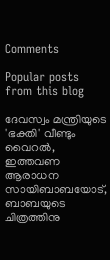Comments

Popular posts from this blog

ദേവസ്വം മന്ത്രിയുടെ 'ഭക്തി' വീണ്ടും വൈറല്‍, ഇത്തവണ ആരാധന സായിബാബയോട്, ബാബയുടെ ചിത്രത്തിനു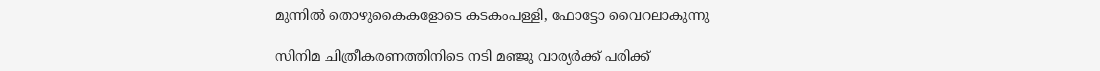മുന്നില്‍ തൊഴുകൈകളോടെ കടകംപള്ളി, ഫോട്ടോ വൈറലാകുന്നു

സിനിമ ചിത്രീകരണത്തിനിടെ നടി മഞ്ജു വാര്യര്‍ക്ക് പരിക്ക്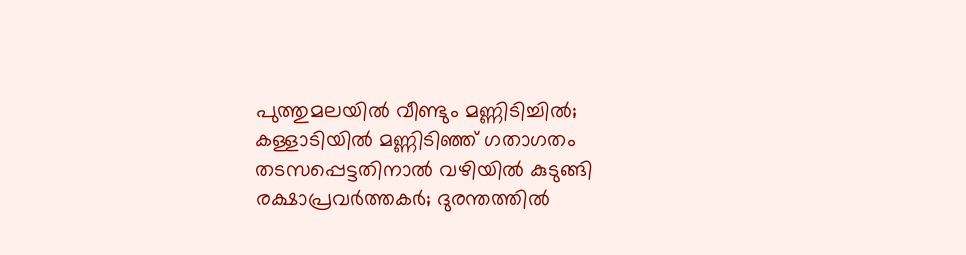പുത്തുമലയില്‍ വീണ്ടും മണ്ണിടിച്ചില്‍; കള്ളാടിയില്‍ മണ്ണിടിഞ്ഞ് ഗതാഗതം തടസപ്പെട്ടതിനാല്‍ വഴിയില്‍ കുടുങ്ങി രക്ഷാപ്രവര്‍ത്തകര്‍; ദുരന്തത്തില്‍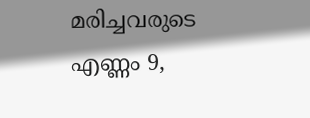മരിച്ചവരുടെ എണ്ണം 9,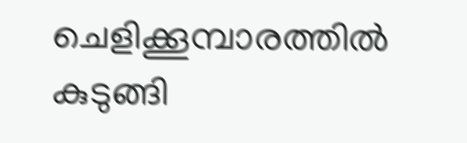ചെളിക്കൂമ്പാരത്തില്‍ കുടുങ്ങി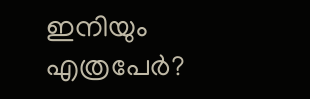ഇനിയും എത്രപേര്‍?